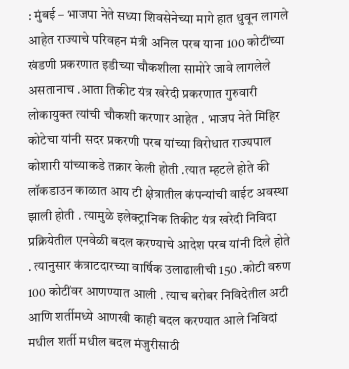: मुंबई – भाजपा नेते सध्या शिवसेनेच्या मागे हात धुवून लागले आहेत राज्याचे परिवहन मंत्री अनिल परब याना 100 कोटींच्या खंडणी प्रकरणात इडीच्या चौकशीला सामोरे जावे लागलेले असतानाच .आता तिकीट यंत्र खरेदी प्रकरणात गुरुवारी लोकायुक्त त्यांची चौकशी करणार आहेत . भाजप नेते मिहिर कोटेचा यांनी सदर प्रकरणी परब यांच्या विरोधात राज्यपाल कोशारी यांच्याकडे तक्रार केली होती .त्यात म्हटले होते की लॉकडाउन काळात आय टी क्षेत्रातील कंपन्यांची वाईट अवस्था झाली होती . त्यामुळे इलेक्ट्रानिक तिकीट यंत्र खरेदी निविदा प्रक्रियेतील एनवेळी बदल करण्याचे आदेश परब यांनी दिले होते . त्यानुसार कंत्राटदारच्या वार्षिक उलाढालीची 150 .कोटी वरुण 100 कोटींवर आणण्यात आली . त्याच बरोबर निविदेतील अटी आणि शर्तीमध्ये आणखी काही बदल करण्यात आले निविदां मधील शर्ती मधील बदल मंजुरीसाठी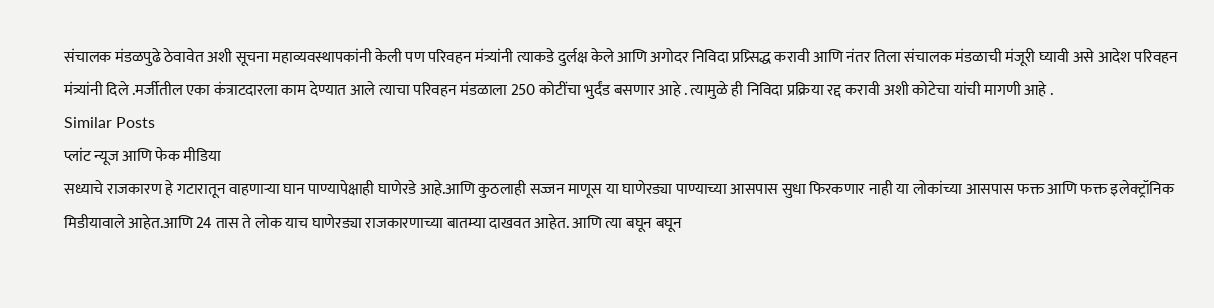संचालक मंडळपुढे ठेवावेत अशी सूचना महाव्यवस्थापकांनी केली पण परिवहन मंत्र्यांनी त्याकडे दुर्लक्ष केले आणि अगोदर निविदा प्रप्र्सिद्ध करावी आणि नंतर तिला संचालक मंडळाची मंजूरी घ्यावी असे आदेश परिवहन मंत्र्यांनी दिले .मर्जीतील एका कंत्राटदारला काम देण्यात आले त्याचा परिवहन मंडळाला 250 कोटींचा भुर्दंड बसणार आहे . त्यामुळे ही निविदा प्रक्रिया रद्द करावी अशी कोटेचा यांची मागणी आहे .
Similar Posts
प्लांट न्यूज आणि फेक मीडिया
सध्याचे राजकारण हे गटारातून वाहणाऱ्या घान पाण्यापेक्षाही घाणेरडे आहे.आणि कुठलाही सज्जन माणूस या घाणेरड्या पाण्याच्या आसपास सुधा फिरकणार नाही या लोकांच्या आसपास फक्त आणि फक्त इलेक्ट्रॉनिक मिडीयावाले आहेत.आणि 24 तास ते लोक याच घाणेरड्या राजकारणाच्या बातम्या दाखवत आहेत. आणि त्या बघून बघून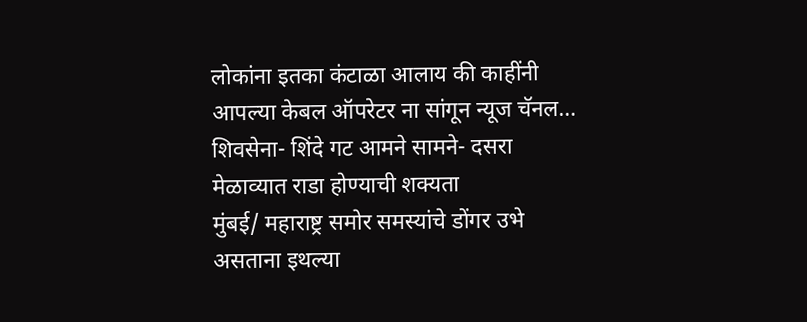लोकांना इतका कंटाळा आलाय की काहींनी आपल्या केबल ऑपरेटर ना सांगून न्यूज चॅनल…
शिवसेना- शिंदे गट आमने सामने- दसरा मेळाव्यात राडा होण्याची शक्यता
मुंबई/ महाराष्ट्र समोर समस्यांचे डोंगर उभे असताना इथल्या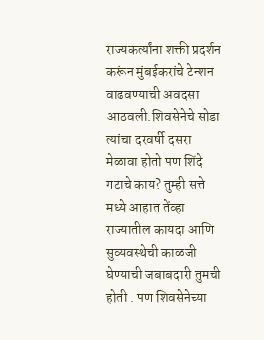राज्यकर्त्यांना शक्ती प्रदर्शन करूंन मुंबईकरांचे टेन्शन वाढवण्याची अवदसा आठवली.शिवसेनेचे सोडा त्यांचा दरवर्षी दसरा मेळावा होतो पण शिंदे गटाचे काय? तुम्ही सत्ते मध्ये आहात तेंव्हा राज्यातील कायदा आणि सुव्यवस्थेची काळजी घेण्याची जबाबदारी तुमची होती . पण शिवसेनेच्या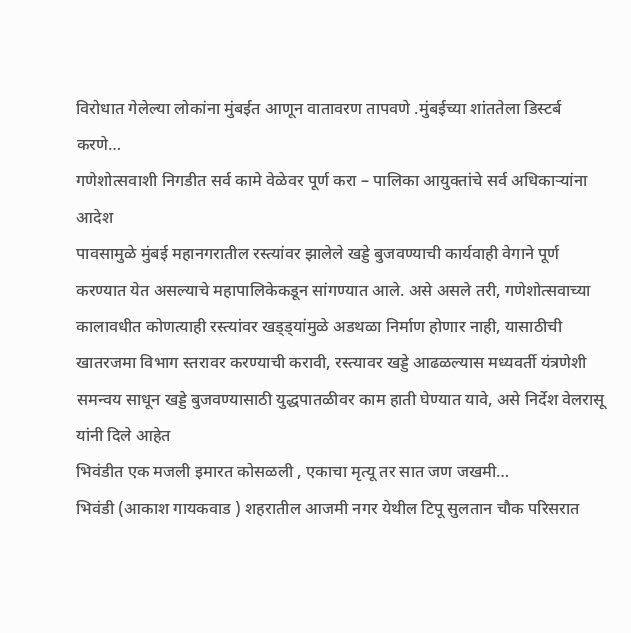विरोधात गेलेल्या लोकांना मुंबईत आणून वातावरण तापवणे .मुंबईच्या शांततेला डिस्टर्ब करणे…
गणेशोत्सवाशी निगडीत सर्व कामे वेळेवर पूर्ण करा – पालिका आयुक्तांचे सर्व अधिकाऱ्यांना आदेश
पावसामुळे मुंबई महानगरातील रस्त्यांवर झालेले खड्डे बुजवण्याची कार्यवाही वेगाने पूर्ण करण्यात येत असल्याचे महापालिकेकडून सांगण्यात आले. असे असले तरी, गणेशोत्सवाच्या कालावधीत कोणत्याही रस्त्यांवर खड्ड्यांमुळे अडथळा निर्माण होणार नाही, यासाठीची खातरजमा विभाग स्तरावर करण्याची करावी, रस्त्यावर खड्डे आढळल्यास मध्यवर्ती यंत्रणेशी समन्वय साधून खड्डे बुजवण्यासाठी युद्धपातळीवर काम हाती घेण्यात यावे, असे निर्देश वेलरासू यांनी दिले आहेत
भिवंडीत एक मजली इमारत कोसळली , एकाचा मृत्यू तर सात जण जखमी…
भिवंडी (आकाश गायकवाड ) शहरातील आजमी नगर येथील टिपू सुलतान चौक परिसरात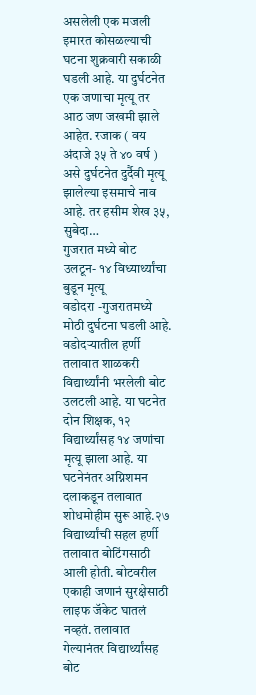असलेली एक मजली इमारत कोसळल्याची घटना शुक्रवारी सकाळी घडली आहे. या दुर्घटनेत एक जणाचा मृत्यू तर आठ जण जखमी झाले आहेत. रजाक ( वय अंदाजे ३५ ते ४० वर्ष ) असे दुर्घटनेत दुर्दैवी मृत्यू झालेल्या इसमाचे नाव आहे. तर हसीम शेख ३५, सुबेदा…
गुजरात मध्ये बोट उलटून- १४ विध्यार्थ्यांचा बुडून मृत्यू
वडोदरा -गुजरातमध्ये मोठी दुर्घटना घडली आहे. वडोदऱ्यातील हर्णी तलावात शाळकरी विद्यार्थ्यांनी भरलेली बोट उलटली आहे. या घटनेत दोन शिक्षक, १२ विद्यार्थ्यांसह १४ जणांचा मृत्यू झाला आहे. या घटनेनंतर अग्निशमन दलाकडून तलावात शोधमोहीम सुरू आहे.२७ विद्यार्थ्यांची सहल हर्णी तलावात बोटिंगसाठी आली होती. बोटवरील एकाही जणानं सुरक्षेसाठी लाइफ जॅकेट घातलं नव्हतं. तलावात गेल्यानंतर विद्यार्थ्यांसह बोट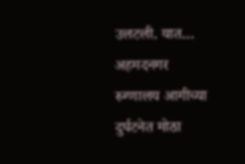उलटली. यात…
अहमदनगर रुग्णालय आगीच्या दुर्घटनेत मोठा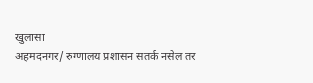खुलासा
अहमदनगर/ रुग्णालय प्रशासन सतर्क नसेल तर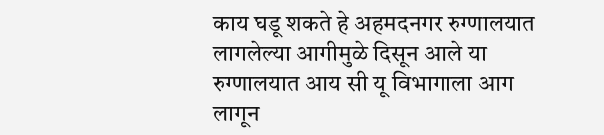काय घडू शकते हे अहमदनगर रुग्णालयात लागलेल्या आगीमुळे दिसून आले या रुग्णालयात आय सी यू विभागाला आग लागून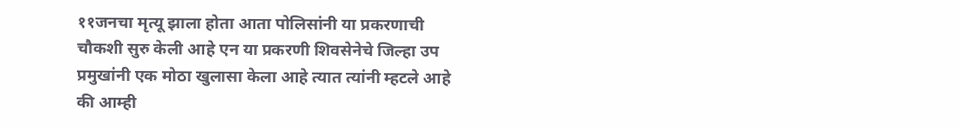११जनचा मृत्यू झाला होता आता पोलिसांनी या प्रकरणाची चौकशी सुरु केली आहे एन या प्रकरणी शिवसेनेचे जिल्हा उप प्रमुखांनी एक मोठा खुलासा केला आहे त्यात त्यांनी म्हटले आहे की आम्ही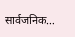सार्वजनिक…